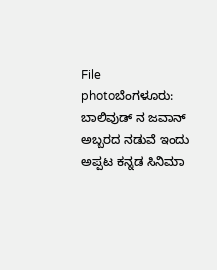File photoಬೆಂಗಳೂರು: ಬಾಲಿವುಡ್ ನ ಜವಾನ್ ಅಬ್ಬರದ ನಡುವೆ ಇಂದು ಅಪ್ಪಟ ಕನ್ನಡ ಸಿನಿಮಾ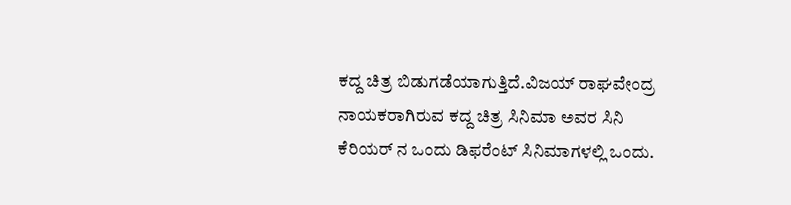ಕದ್ದ ಚಿತ್ರ ಬಿಡುಗಡೆಯಾಗುತ್ತಿದೆ.ವಿಜಯ್ ರಾಘವೇಂದ್ರ ನಾಯಕರಾಗಿರುವ ಕದ್ದ ಚಿತ್ರ ಸಿನಿಮಾ ಅವರ ಸಿನಿ ಕೆರಿಯರ್ ನ ಒಂದು ಡಿಫರೆಂಟ್ ಸಿನಿಮಾಗಳಲ್ಲಿ ಒಂದು.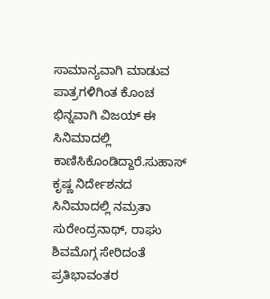ಸಾಮಾನ್ಯವಾಗಿ ಮಾಡುವ ಪಾತ್ರಗಳಿಗಿಂತ ಕೊಂಚ ಭಿನ್ನವಾಗಿ ವಿಜಯ್ ಈ ಸಿನಿಮಾದಲ್ಲಿ ಕಾಣಿಸಿಕೊಂಡಿದ್ದಾರೆ.ಸುಹಾಸ್ ಕೃಷ್ಣ ನಿರ್ದೇಶನದ ಸಿನಿಮಾದಲ್ಲಿ ನಮ್ರತಾ ಸುರೇಂದ್ರನಾಥ್, ರಾಘು ಶಿವಮೊಗ್ಗ ಸೇರಿದಂತೆ ಪ್ರತಿಭಾವಂತರ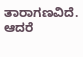ತಾರಾಗಣವಿದೆ. ಆದರೆ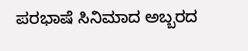ಪರಭಾಷೆ ಸಿನಿಮಾದ ಅಬ್ಬರದ